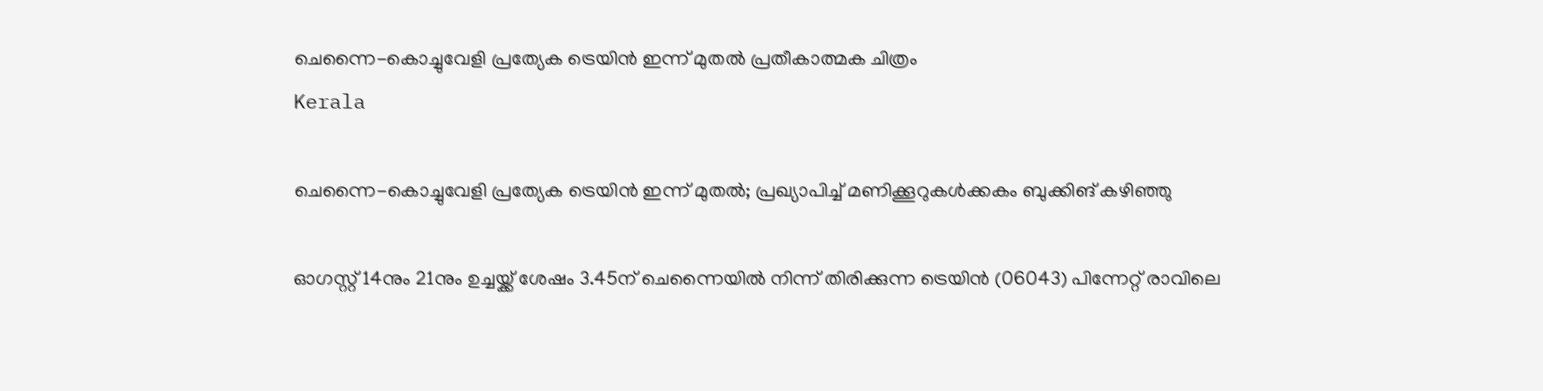ചെന്നൈ-കൊച്ചുവേളി പ്രത്യേക ട്രെയിൻ ഇന്ന് മുതൽ പ്രതീകാത്മക ചിത്രം
Kerala

ചെന്നൈ-കൊച്ചുവേളി പ്രത്യേക ട്രെയിൻ ഇന്ന് മുതൽ; പ്രഖ്യാപിച്ച് മണിക്കൂറുകൾക്കകം ബുക്കിങ് കഴിഞ്ഞു

ഓഗസ്റ്റ് 14നും 21നും ഉച്ചയ്ക്ക് ശേഷം 3.45ന് ചെന്നൈയിൽ നിന്ന് തിരിക്കുന്ന ട്രെയിൻ (06043) പിന്നേറ്റ് രാവിലെ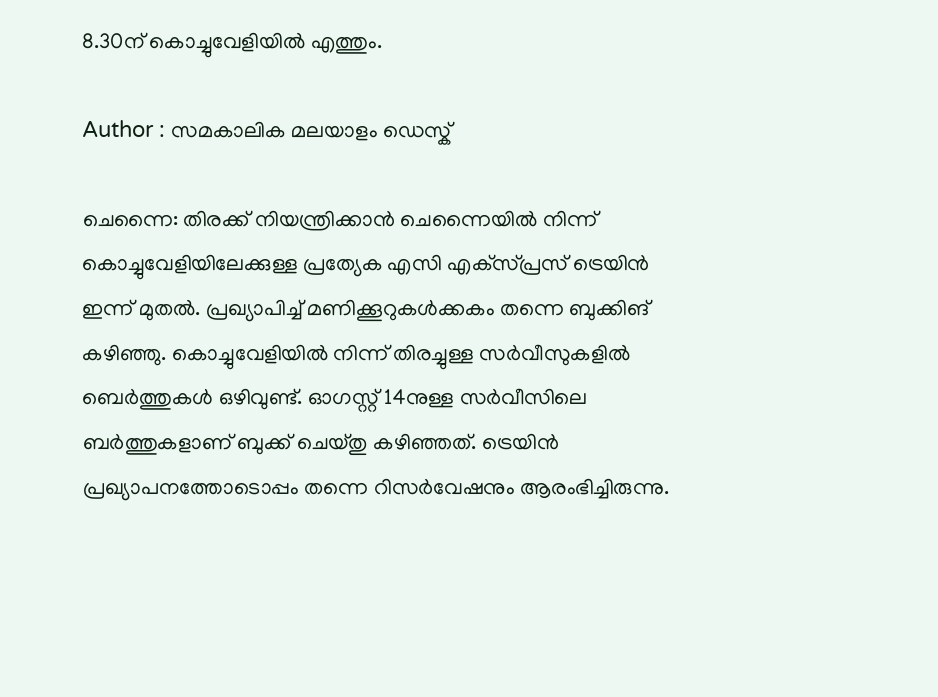8.30ന് കൊച്ചുവേളിയിൽ എത്തും.

Author : സമകാലിക മലയാളം ഡെസ്ക്

ചെന്നൈ: തിരക്ക് നിയന്ത്രിക്കാന്‍ ചെന്നൈയിൽ നിന്ന് കൊച്ചുവേളിയിലേക്കുള്ള പ്രത്യേക എസി എക്‌സ്‌പ്രസ് ട്രെയിൻ ഇന്ന് മുതൽ. പ്രഖ്യാപിച്ച് മണിക്കൂറുകൾക്കകം തന്നെ ബുക്കിങ് കഴിഞ്ഞു. കൊച്ചുവേളിയിൽ നിന്ന് തിരച്ചുള്ള സർവീസുകളിൽ ബെർത്തുകൾ ഒഴിവുണ്ട്. ഓഗസ്റ്റ് 14നുള്ള സർവീസിലെ ബർത്തുകളാണ് ബുക്ക് ചെയ്തു കഴിഞ്ഞത്. ട്രെയിൻ പ്രഖ്യാപനത്തോടൊപ്പം തന്നെ റിസർവേഷനും ആരംഭിച്ചിരുന്നു.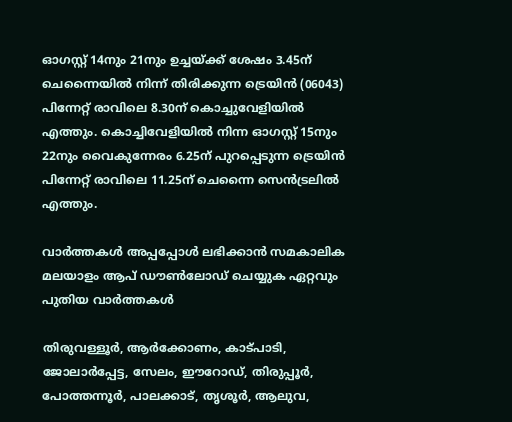ഓഗസ്റ്റ് 14നും 21നും ഉച്ചയ്ക്ക് ശേഷം 3.45ന് ചെന്നൈയിൽ നിന്ന് തിരിക്കുന്ന ട്രെയിൻ (06043) പിന്നേറ്റ് രാവിലെ 8.30ന് കൊച്ചുവേളിയിൽ എത്തും. കൊച്ചിവേളിയിൽ നിന്ന ഓഗസ്റ്റ് 15നും 22നും വൈകുന്നേരം 6.25ന് പുറപ്പെടുന്ന ട്രെയിൻ പിന്നേറ്റ് രാവിലെ 11.25ന് ചെന്നൈ സെൻ‌ട്രലിൽ എത്തും.

വാര്‍ത്തകള്‍ അപ്പപ്പോള്‍ ലഭിക്കാന്‍ സമകാലിക മലയാളം ആപ് ഡൗണ്‍ലോഡ് ചെയ്യുക ഏറ്റവും പുതിയ വാര്‍ത്തകള്‍

തിരുവള്ളൂർ, ആർക്കോണം, കാട്പാടി, ജോലാർപ്പേട്ട, സേലം, ഈറോഡ്, തിരുപ്പൂർ, പോത്തന്നൂർ, പാലക്കാട്, തൃശൂർ, ആലുവ,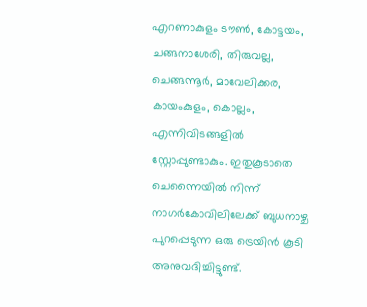എറണാകുളം ടൗൺ, കോട്ടയം, ചങ്ങനാശേരി, തിരുവല്ല, ചെങ്ങന്നൂർ, മാവേലിക്കര, കായംകുളം, കൊല്ലം, എന്നിവിടങ്ങളിൽ സ്റ്റോപ്പുണ്ടാകും. ഇതുകൂടാതെ ചെന്നൈയിൽ നിന്ന് നാഗർകോവിലിലേക്ക് ബുധനാഴ്ച പുറപ്പെടുന്ന ഒരു ട്രെയിൻ കൂടി അനുവദിച്ചിട്ടുണ്ട്.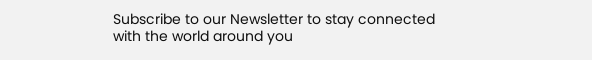Subscribe to our Newsletter to stay connected with the world around you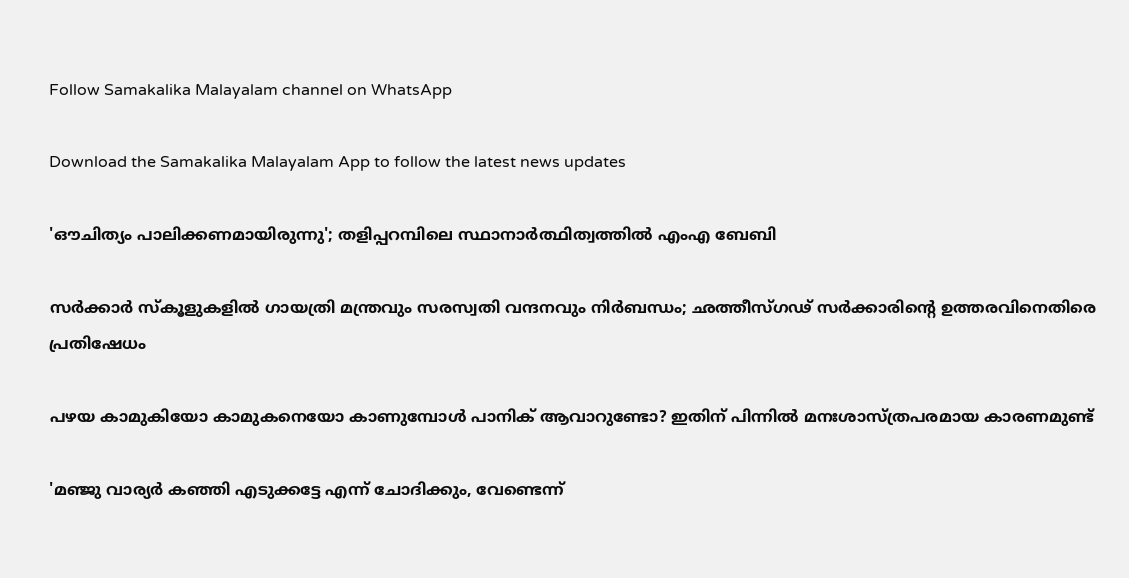Follow Samakalika Malayalam channel on WhatsApp

Download the Samakalika Malayalam App to follow the latest news updates

'ഔചിത്യം പാലിക്കണമായിരുന്നു'; തളിപ്പറമ്പിലെ സ്ഥാനാര്‍ത്ഥിത്വത്തില്‍ എംഎ ബേബി

സർക്കാർ സ്കൂളുകളിൽ ഗായത്രി മന്ത്രവും സരസ്വതി വന്ദനവും നിർബന്ധം; ഛത്തീസ്ഗഢ് സർക്കാരിന്റെ ഉത്തരവിനെതിരെ പ്രതിഷേധം

പഴയ കാമുകിയോ കാമുകനെയോ കാണുമ്പോൾ പാനിക് ആവാറുണ്ടോ? ഇതിന് പിന്നിൽ മനഃശാസ്ത്രപരമായ കാരണമുണ്ട്

'മഞ്ജു വാര്യർ കഞ്ഞി എടുക്കട്ടേ എന്ന് ചോദിക്കും, വേണ്ടെന്ന്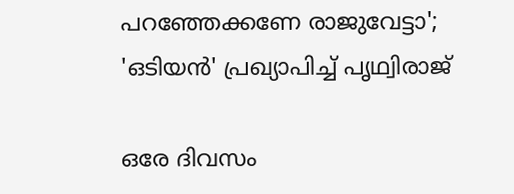പറഞ്ഞേക്കണേ രാജുവേട്ടാ'; 'ഒടിയൻ' പ്രഖ്യാപിച്ച് പൃഥ്വിരാജ്

ഒരേ ദിവസം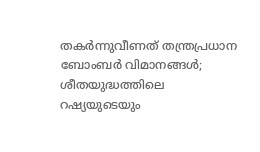തകര്‍ന്നുവീണത് തന്ത്രപ്രധാന ബോംബര്‍ വിമാനങ്ങള്‍; ശീതയുദ്ധത്തിലെ റഷ്യയുടെയും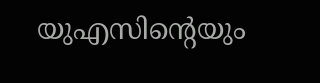യുഎസിന്റെയും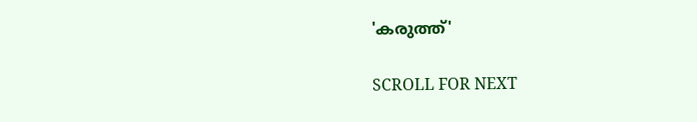'കരുത്ത്'

SCROLL FOR NEXT